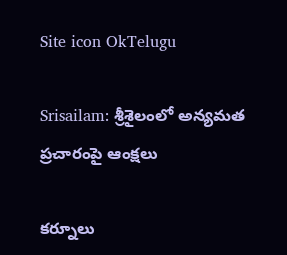Site icon OkTelugu

Srisailam: శ్రీశైలంలో అన్యమత ప్రచారంపై ఆంక్షలు

కర్నూలు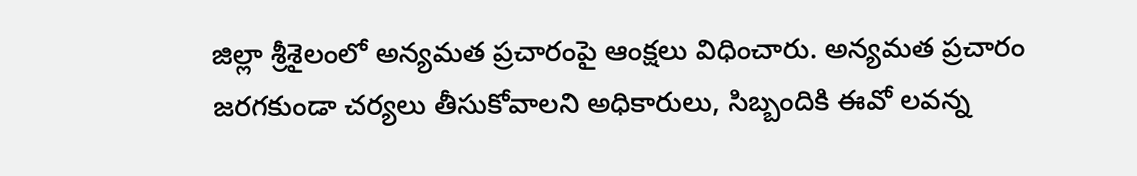జిల్లా శ్రీశైలంలో అన్యమత ప్రచారంపై ఆంక్షలు విధించారు. అన్యమత ప్రచారం జరగకుండా చర్యలు తీసుకోవాలని అధికారులు, సిబ్బందికి ఈవో లవన్న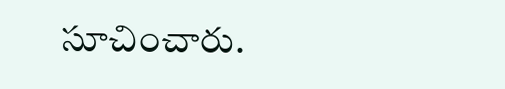సూచించారు.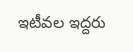ఇటీవల ఇద్దరు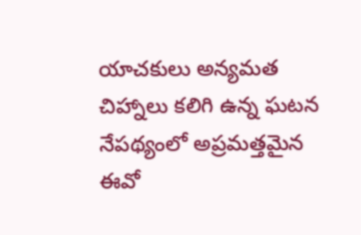యాచకులు అన్యమత చిహ్నాలు కలిగి ఉన్న ఘటన నేపథ్యంలో అప్రమత్తమైన ఈవో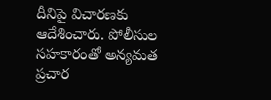దీనిపై విచారణకు ఆదేశించారు. పోలీసుల సహకారంతో అన్యమత ప్రచార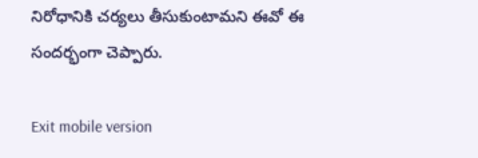నిరోధానికి చర్యలు తీసుకుంటామని ఈవో ఈ సందర్భంగా చెప్పారు.

Exit mobile version